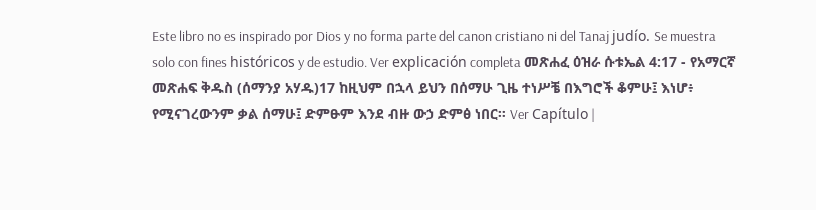Este libro no es inspirado por Dios y no forma parte del canon cristiano ni del Tanaj judío. Se muestra solo con fines históricos y de estudio. Ver explicación completa መጽሐፈ ዕዝራ ሱቱኤል 4:17 - የአማርኛ መጽሐፍ ቅዱስ (ሰማንያ አሃዱ)17 ከዚህም በኋላ ይህን በሰማሁ ጊዜ ተነሥቼ በእግሮች ቆምሁ፤ እነሆ፥ የሚናገረውንም ቃል ሰማሁ፤ ድምፁም እንደ ብዙ ውኃ ድምፅ ነበር። Ver Capítulo |